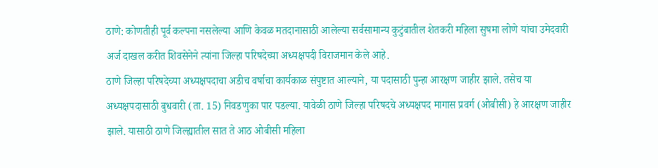ठाणे: कोणतीही पूर्व कल्पना नसलेल्या आणि केवळ मतदानासाठी आलेल्या सर्वसामान्य कुटुंबातील शेतकरी महिला सुषमा लोणे यांचा उमेदवारी अर्ज दाखल करीत शिवसेनेने त्यांना जिल्हा परिषदेच्या अध्यक्षपदी विराजमान केले आहे.
ठाणे जिल्हा परिषदेच्या अध्यक्षपदाचा अडीच वर्षाचा कार्यकाळ संपुष्टात आल्याने, या पदासाठी पुन्हा आरक्षण जाहीर झाले. तसेच या अध्यक्षपदासाठी बुधवारी (ता. 15) निवडणुका पार पडल्या. यावेळी ठाणे जिल्हा परिषदचे अध्यक्षपद मागास प्रवर्ग (ओबीसी) हे आरक्षण जाहीर झाले. यासाठी ठाणे जिल्ह्यातील सात ते आठ ओबीसी महिला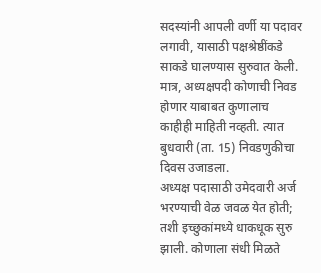सदस्यांनी आपली वर्णी या पदावर लगावी, यासाठी पक्षश्रेष्ठींकडे साकडे घालण्यास सुरुवात केली. मात्र, अध्यक्षपदी कोणाची निवड होणार याबाबत कुणालाच काहीही माहिती नव्हती. त्यात बुधवारी (ता. 15) निवडणुकीचा दिवस उजाडला.
अध्यक्ष पदासाठी उमेदवारी अर्ज भरण्याची वेळ जवळ येत होती; तशी इच्छुकांमध्ये धाकधूक सुरु झाली. कोणाला संधी मिळते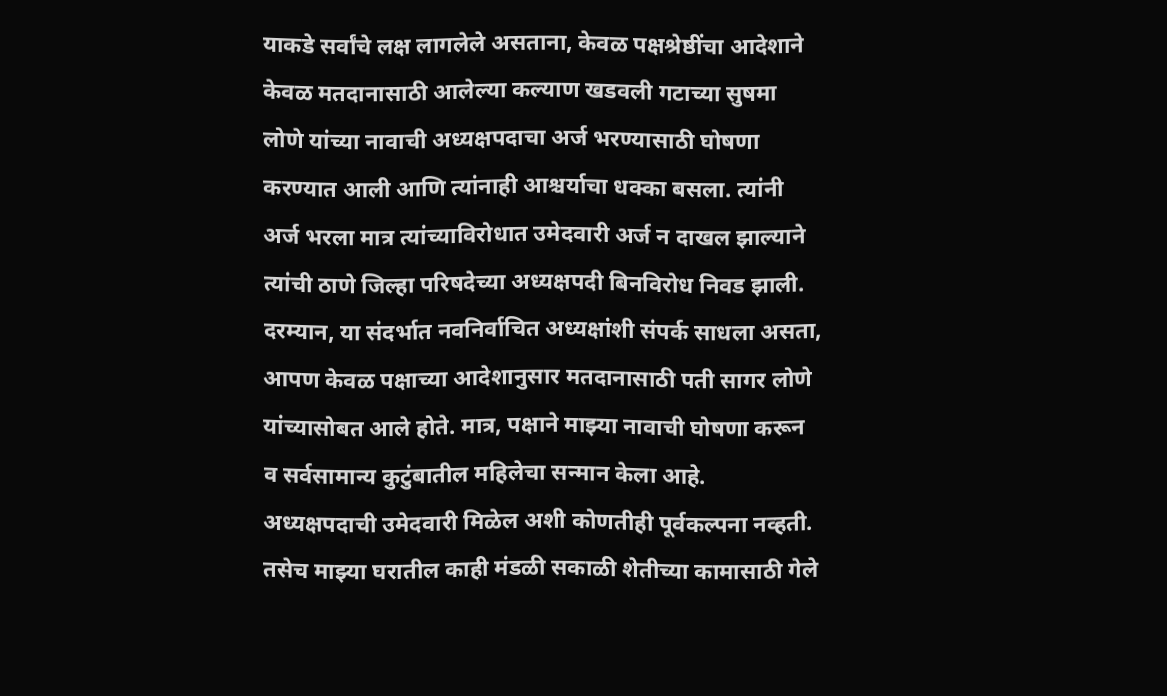याकडे सर्वांचे लक्ष लागलेले असताना, केवळ पक्षश्रेष्ठींचा आदेशाने केवळ मतदानासाठी आलेल्या कल्याण खडवली गटाच्या सुषमा लोणे यांच्या नावाची अध्यक्षपदाचा अर्ज भरण्यासाठी घोषणा करण्यात आली आणि त्यांनाही आश्चर्याचा धक्का बसला. त्यांनी अर्ज भरला मात्र त्यांच्याविरोधात उमेदवारी अर्ज न दाखल झाल्याने त्यांची ठाणे जिल्हा परिषदेच्या अध्यक्षपदी बिनविरोध निवड झाली. दरम्यान, या संदर्भात नवनिर्वाचित अध्यक्षांशी संपर्क साधला असता, आपण केवळ पक्षाच्या आदेशानुसार मतदानासाठी पती सागर लोणे यांच्यासोबत आले होते. मात्र, पक्षाने माझ्या नावाची घोषणा करून व सर्वसामान्य कुटुंबातील महिलेचा सन्मान केला आहे.
अध्यक्षपदाची उमेदवारी मिळेल अशी कोणतीही पूर्वकल्पना नव्हती. तसेच माझ्या घरातील काही मंडळी सकाळी शेतीच्या कामासाठी गेले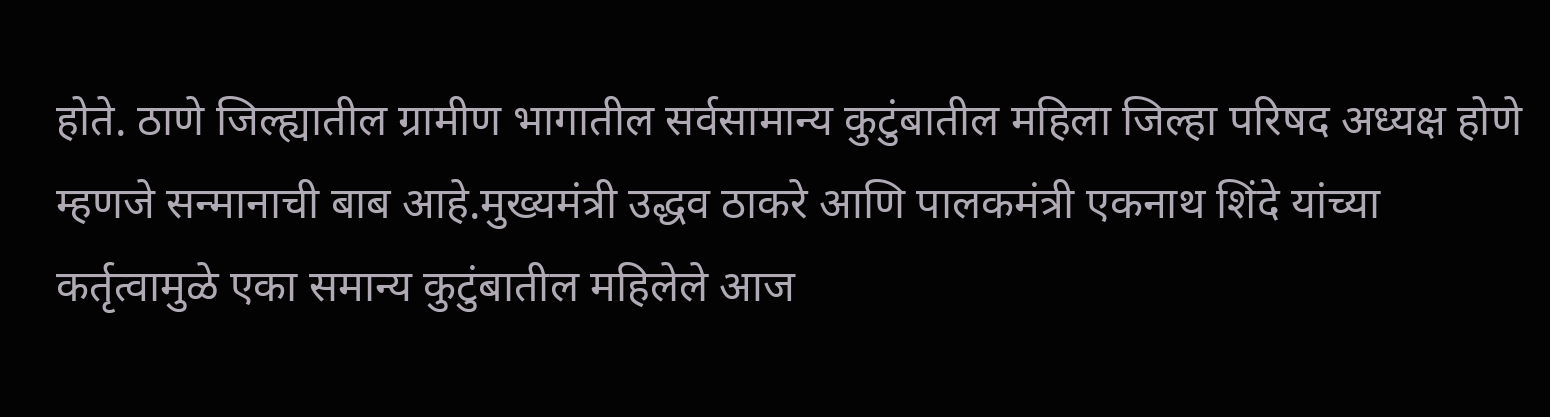होते. ठाणे जिल्ह्यातील ग्रामीण भागातील सर्वसामान्य कुटुंबातील महिला जिल्हा परिषद अध्यक्ष होणे म्हणजे सन्मानाची बाब आहे.मुख्यमंत्री उद्धव ठाकरे आणि पालकमंत्री एकनाथ शिंदे यांच्या कर्तृत्वामुळे एका समान्य कुटुंबातील महिलेले आज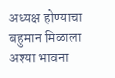अध्यक्ष होण्याचा बहुमान मिळाला अश्या भावना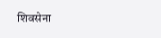शिवसेना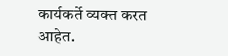कार्यकर्ते व्यक्त करत आहेत.